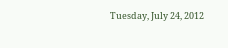Tuesday, July 24, 2012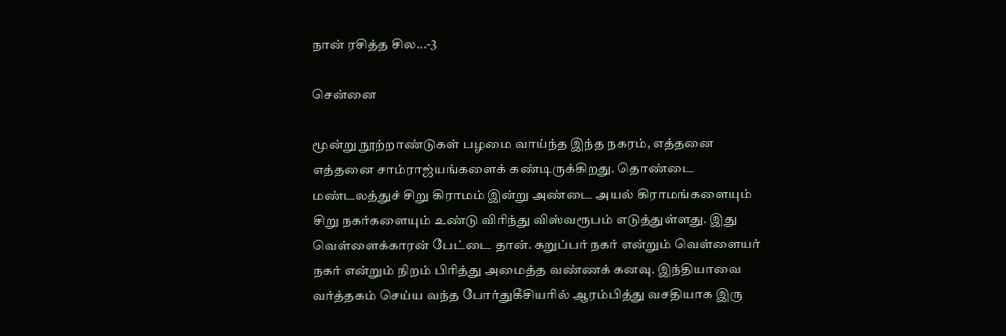நான் ரசித்த சில...-3

சென்னை

மூன்று நூற்றாண்டுகள் பழமை வாய்ந்த இந்த நகரம், எத்தனை எத்தனை சாம்ராஜ்யங்களைக் கண்டிருக்கிறது. தொண்டை மண்டலத்துச் சிறு கிராமம் இன்று அண்டை அயல் கிராமங்களையும் சிறு நகர்களையும் உண்டு விரிந்து விஸ்வரூபம் எடுத்துள்ளது. இது வெள்ளைக்காரன் பேட்டை தான். கறுப்பர் நகர் என்றும் வெள்ளையர் நகர் என்றும் நிறம் பிரித்து அமைத்த வண்ணக் கனவு. இந்தியாவை வர்த்தகம் செய்ய வந்த போர்துகீசியரில் ஆரம்பித்து வசதியாக இரு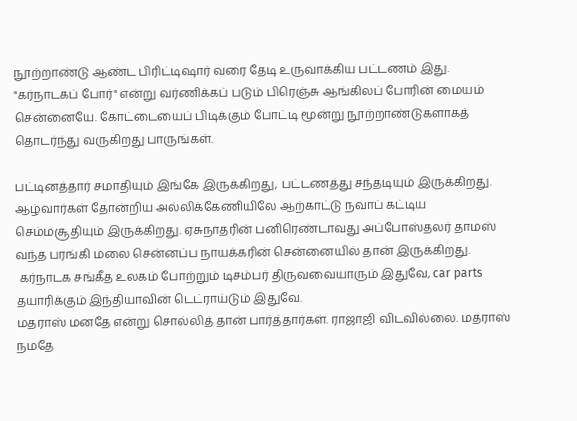நூற்றாண்டு ஆண்ட பிரிட்டிஷார் வரை தேடி உருவாக்கிய பட்டணம் இது. "கர்நாடகப் போர்" என்று வர்ணிக்கப் படும் பிரெஞ்சு ஆங்கிலப் போரின் மையம் சென்னையே. கோட்டையைப் பிடிக்கும் போட்டி மூன்று நூற்றாண்டுகளாகத் தொடர்ந்து வருகிறது பாருங்கள்.

பட்டினத்தார் சமாதியும் இங்கே இருக்கிறது, பட்டணத்து சந்தடியும் இருக்கிறது. ஆழ்வார்கள் தோன்றிய அல்லிக்கேணியிலே ஆற்காட்டு நவாப் கட்டிய செம்மசூதியும் இருக்கிறது. ஏசுநாதரின் பனிரெண்டாவது அப்போஸ்தலர் தாமஸ் வந்த பரங்கி மலை சென்னப்ப நாயக்கரின் சென்னையில் தான் இருக்கிறது.
 கர்நாடக சங்கீத உலகம் போற்றும் டிசம்பர் திருவவையாரும் இதுவே, car parts தயாரிக்கும் இந்தியாவின் டெட்ராய்டும் இதுவே.
மதராஸ் மனதே என்று சொல்லித் தான் பார்த்தார்கள். ராஜாஜி விடவில்லை. மதராஸ் நமதே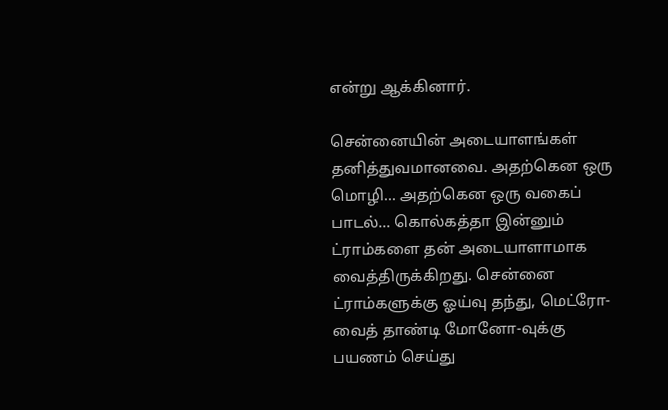என்று ஆக்கினார்.

சென்னையின் அடையாளங்கள் தனித்துவமானவை. அதற்கென ஒரு மொழி... அதற்கென ஒரு வகைப் பாடல்... கொல்கத்தா இன்னும் ட்ராம்களை தன் அடையாளாமாக வைத்திருக்கிறது. சென்னை ட்ராம்களுக்கு ஓய்வு தந்து, மெட்ரோ-வைத் தாண்டி மோனோ-வுக்கு பயணம் செய்து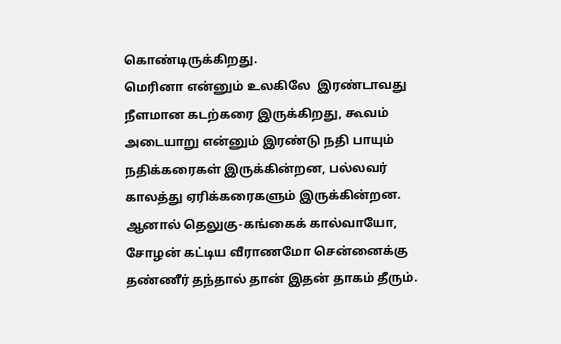கொண்டிருக்கிறது.
மெரினா என்னும் உலகிலே  இரண்டாவது நீளமான கடற்கரை இருக்கிறது, கூவம் அடையாறு என்னும் இரண்டு நதி பாயும் நதிக்கரைகள் இருக்கின்றன, பல்லவர் காலத்து ஏரிக்கரைகளும் இருக்கின்றன. ஆனால் தெலுகு-கங்கைக் கால்வாயோ, சோழன் கட்டிய வீராணமோ சென்னைக்கு தண்ணீர் தந்தால் தான் இதன் தாகம் தீரும்.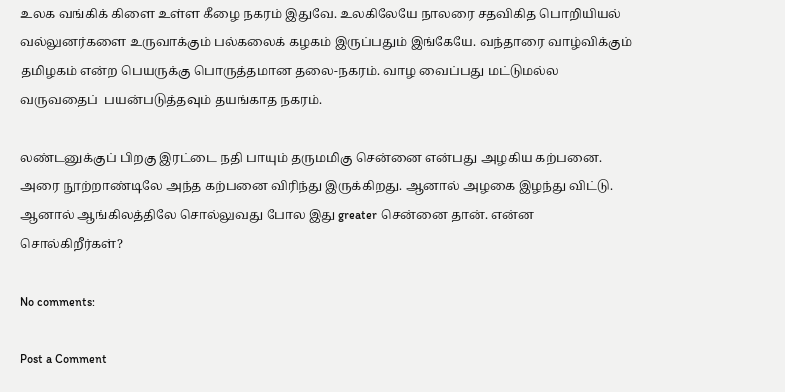உலக வங்கிக் கிளை உள்ள கீழை நகரம் இதுவே. உலகிலேயே நாலரை சதவிகித பொறியியல் வல்லுனர்களை உருவாக்கும் பல்கலைக் கழகம் இருப்பதும் இங்கேயே. வந்தாரை வாழ்விக்கும் தமிழகம் என்ற பெயருக்கு பொருத்தமான தலை-நகரம். வாழ வைப்பது மட்டுமல்ல வருவதைப்  பயன்படுத்தவும் தயங்காத நகரம்.

லண்டனுக்குப் பிறகு இரட்டை நதி பாயும் தருமமிகு சென்னை என்பது அழகிய கற்பனை. அரை நூற்றாண்டிலே அந்த கற்பனை விரிந்து இருக்கிறது. ஆனால் அழகை இழந்து விட்டு.  ஆனால் ஆங்கிலத்திலே சொல்லுவது போல இது greater சென்னை தான். என்ன சொல்கிறீர்கள்?

No comments:

Post a Comment